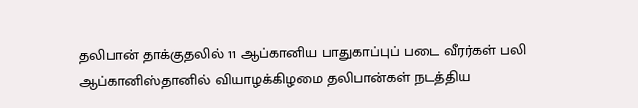தலிபான் தாக்குதலில் 11 ஆப்கானிய பாதுகாப்புப் படை வீரர்கள் பலி
ஆப்கானிஸ்தானில் வியாழக்கிழமை தலிபான்கள் நடத்திய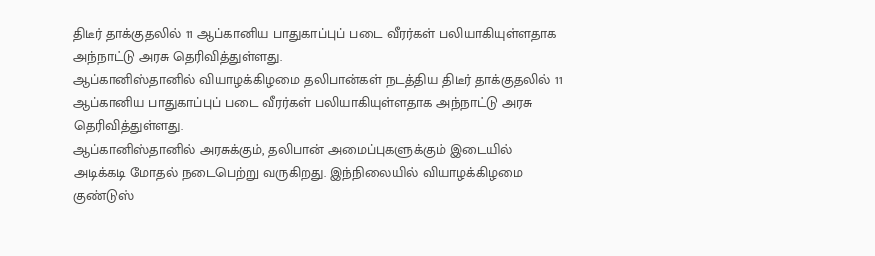திடீர் தாக்குதலில் 11 ஆப்கானிய பாதுகாப்புப் படை வீரர்கள் பலியாகியுள்ளதாக அந்நாட்டு அரசு தெரிவித்துள்ளது.
ஆப்கானிஸ்தானில் வியாழக்கிழமை தலிபான்கள் நடத்திய திடீர் தாக்குதலில் 11 ஆப்கானிய பாதுகாப்புப் படை வீரர்கள் பலியாகியுள்ளதாக அந்நாட்டு அரசு தெரிவித்துள்ளது.
ஆப்கானிஸ்தானில் அரசுக்கும், தலிபான் அமைப்புகளுக்கும் இடையில் அடிக்கடி மோதல் நடைபெற்று வருகிறது. இந்நிலையில் வியாழக்கிழமை குண்டுஸ்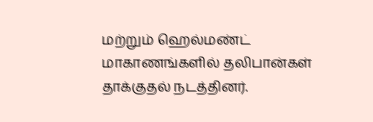மற்றும் ஹெல்மண்ட் மாகாணங்களில் தலிபான்கள் தாக்குதல் நடத்தினர்.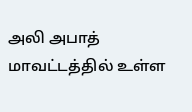அலி அபாத் மாவட்டத்தில் உள்ள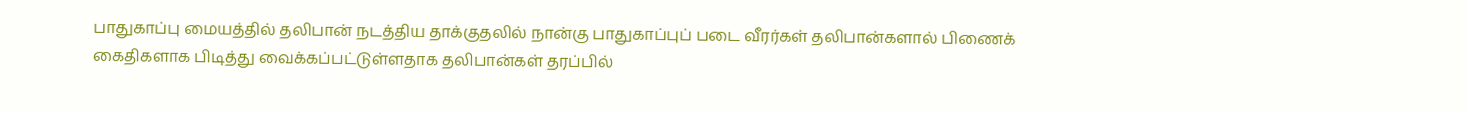பாதுகாப்பு மையத்தில் தலிபான் நடத்திய தாக்குதலில் நான்கு பாதுகாப்புப் படை வீரர்கள் தலிபான்களால் பிணைக் கைதிகளாக பிடித்து வைக்கப்பட்டுள்ளதாக தலிபான்கள் தரப்பில்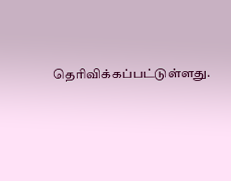தெரிவிக்கப்பட்டுள்ளது.